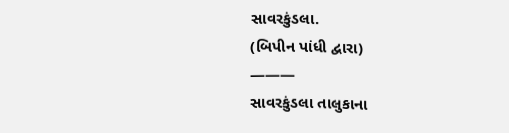સાવરકુંડલા.
(બિપીન પાંધી દ્વારા)
———
સાવરકુંડલા તાલુકાના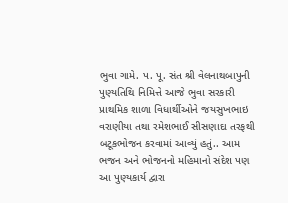ભુવા ગામે. પ. પૂ. સંત શ્રી વેલનાથબાપુની પુણ્યતિથિ નિમિત્તે આજે ભુવા સરકારી પ્રાથમિક શાળા વિધાર્થીઓને જયસુખભાઇ વરાણીયા તથા રમેશભાઈ સીસણાદા તરફથી બટૂકભોજન કરવામાં આવ્યું હતું.. આમ ભજન અને ભોજનનો મહિમાનો સંદેશ પણ આ પુણ્યકાર્ય દ્વારા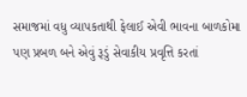સમાજમાં વધુ વ્યાપકતાથી ફેલાઈ એવી ભાવના બાળકોમા પણ પ્રબળ બને એવું રૂડું સેવાકીય પ્રવૃત્તિ કરતાં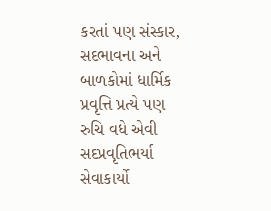કરતાં પણ સંસ્કાર, સદભાવના અને બાળકોમાં ધાર્મિક પ્રવૃત્તિ પ્રત્યે પણ રુચિ વધે એવી સદપ્રવૃતિભર્યા સેવાકાર્યો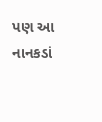પણ આ નાનકડાં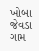ખોબા જેવડા ગામ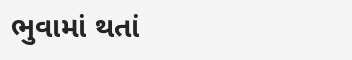ભુવામાં થતાં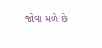જોવા મળે છે